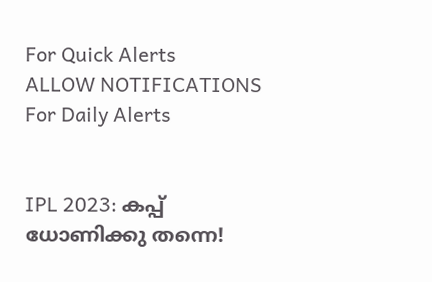For Quick Alerts
ALLOW NOTIFICATIONS
For Daily Alerts


IPL 2023: കപ്പ് ധോണിക്കു തന്നെ!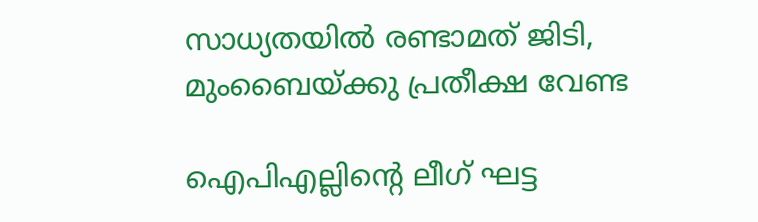സാധ്യതയില്‍ രണ്ടാമത് ജിടി, മുംബൈയ്ക്കു പ്രതീക്ഷ വേണ്ട

ഐപിഎല്ലിന്റെ ലീഗ് ഘട്ട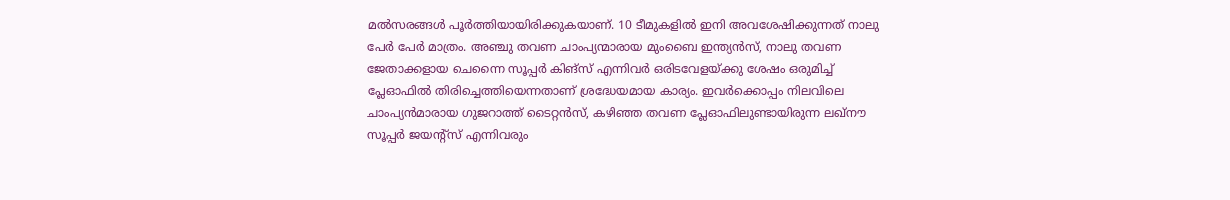മല്‍സരങ്ങള്‍ പൂര്‍ത്തിയായിരിക്കുകയാണ്. 10 ടീമുകളില്‍ ഇനി അവശേഷിക്കുന്നത് നാലു പേര്‍ പേര്‍ മാത്രം. അഞ്ചു തവണ ചാംപ്യന്മാരായ മുംബൈ ഇന്ത്യന്‍സ്, നാലു തവണ ജേതാക്കളായ ചെന്നൈ സൂപ്പര്‍ കിങ്‌സ് എന്നിവര്‍ ഒരിടവേളയ്ക്കു ശേഷം ഒരുമിച്ച് പ്ലേഓഫില്‍ തിരിച്ചെത്തിയെന്നതാണ് ശ്രദ്ധേയമായ കാര്യം. ഇവര്‍ക്കൊപ്പം നിലവിലെ ചാംപ്യന്‍മാരായ ഗുജറാത്ത് ടൈറ്റന്‍സ്, കഴിഞ്ഞ തവണ പ്ലേഓഫിലുണ്ടായിരുന്ന ലഖ്‌നൗ സൂപ്പര്‍ ജയന്റ്‌സ് എന്നിവരും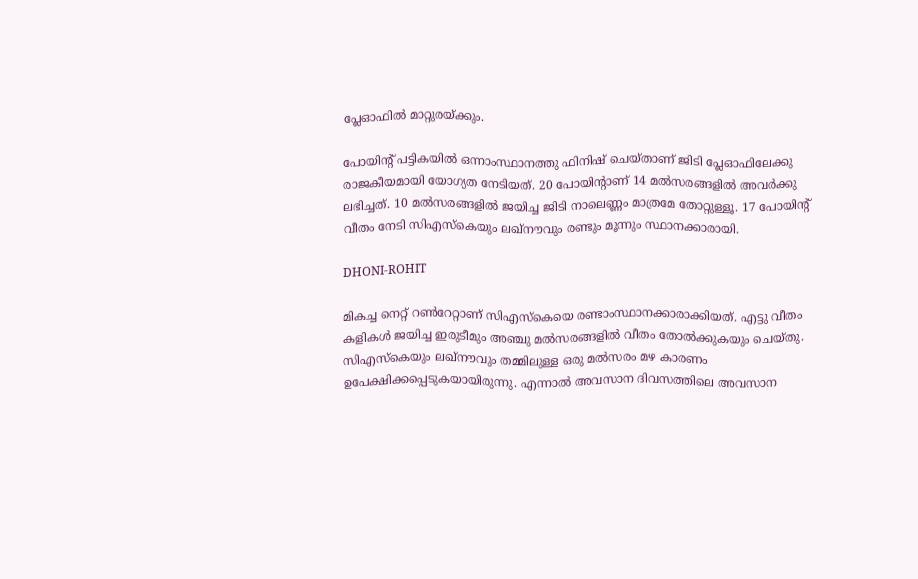പ്ലേഓഫില്‍ മാറ്റുരയ്ക്കും.

പോയിന്റ് പട്ടികയില്‍ ഒന്നാംസ്ഥാനത്തു ഫിനിഷ് ചെയ്താണ് ജിടി പ്ലേഓഫിലേക്കു രാജകീയമായി യോഗ്യത നേടിയത്. 20 പോയിന്റാണ് 14 മല്‍സരങ്ങളില്‍ അവര്‍ക്കു ലഭിച്ചത്. 10 മല്‍സരങ്ങളില്‍ ജയിച്ച ജിടി നാലെണ്ണം മാത്രമേ തോറ്റുള്ളൂ. 17 പോയിന്റ് വീതം നേടി സിഎസ്‌കെയും ലഖ്‌നൗവും രണ്ടും മൂന്നും സ്ഥാനക്കാരായി.

DHONI-ROHIT

മികച്ച നെറ്റ് റണ്‍റേറ്റാണ് സിഎസ്‌കെയെ രണ്ടാംസ്ഥാനക്കാരാക്കിയത്. എട്ടു വീതം കളികള്‍ ജയിച്ച ഇരുടീമും അഞ്ചു മല്‍സരങ്ങളില്‍ വീതം തോല്‍ക്കുകയും ചെയ്തു. സിഎസ്‌കെയും ലഖ്‌നൗവും തമ്മിലുള്ള ഒരു മല്‍സരം മഴ കാരണം ഉപേക്ഷിക്കപ്പെടുകയായിരുന്നു. എന്നാല്‍ അവസാന ദിവസത്തിലെ അവസാന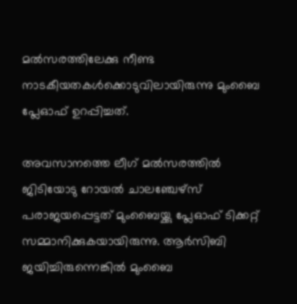മല്‍സരത്തിലേക്കു നീണ്ട നാടകീയതകള്‍ക്കൊടുവിലായിരുന്നു മുംബൈ പ്ലേഓഫ് ഉറപ്പിച്ചത്.

അവസാനത്തെ ലീഗ് മല്‍സരത്തില്‍ ജിടിയോടു റോയല്‍ ചാലഞ്ചേഴ്‌സ് പരാജയപ്പെട്ടത് മുംബൈയ്ക്കു പ്ലേഓഫ് ടിക്കറ്റ് സമ്മാനിക്കുകയായിരുന്നു. ആര്‍സിബി ജയിച്ചിരുന്നെങ്കില്‍ മുംബൈ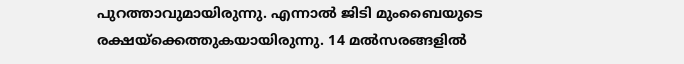പുറത്താവുമായിരുന്നു. എന്നാല്‍ ജിടി മുംബൈയുടെ രക്ഷയ്‌ക്കെത്തുകയായിരുന്നു. 14 മല്‍സരങ്ങളില്‍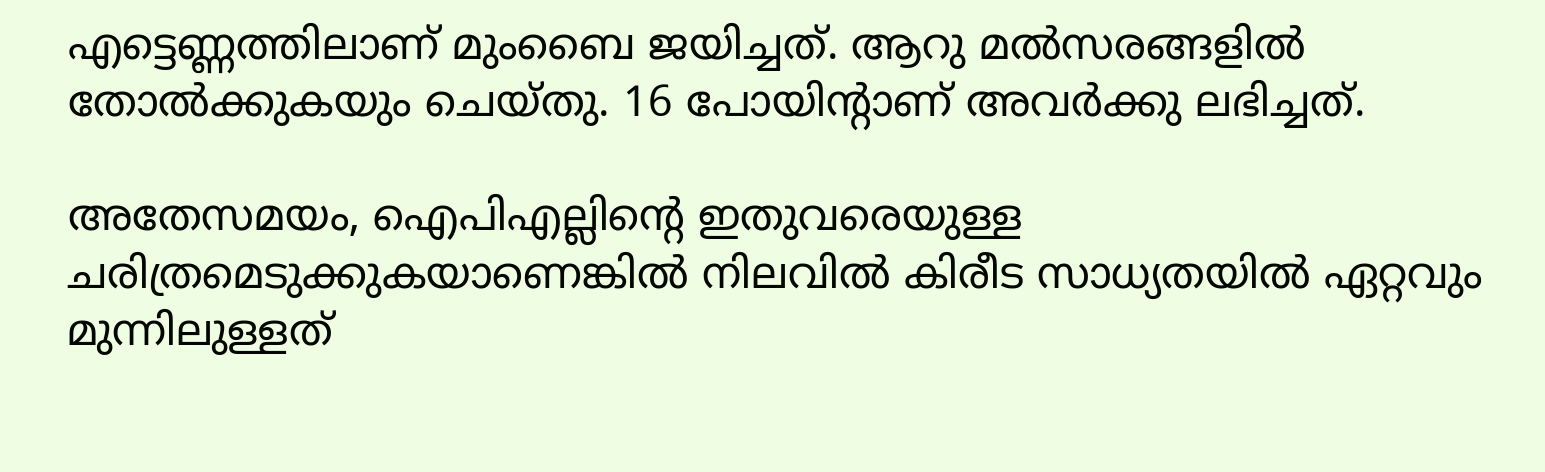എട്ടെണ്ണത്തിലാണ് മുംബൈ ജയിച്ചത്. ആറു മല്‍സരങ്ങളില്‍ തോല്‍ക്കുകയും ചെയ്തു. 16 പോയിന്റാണ് അവര്‍ക്കു ലഭിച്ചത്.

അതേസമയം, ഐപിഎല്ലിന്റെ ഇതുവരെയുള്ള ചരിത്രമെടുക്കുകയാണെങ്കില്‍ നിലവില്‍ കിരീട സാധ്യതയില്‍ ഏറ്റവും മുന്നിലുള്ളത്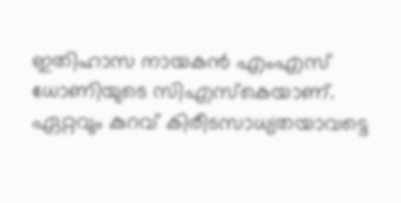ഇതിഹാസ നായകന്‍ എംഎസ് ധോണിയുടെ സിഎസ്‌കെയാണ്. ഏറ്റവും കുറവ് കിരീടസാധ്യതയാവട്ടെ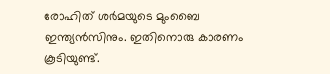രോഹിത് ശര്‍മയുടെ മുംബൈ ഇന്ത്യന്‍സിനും. ഇതിനൊരു കാരണം കൂടിയുണ്ട്.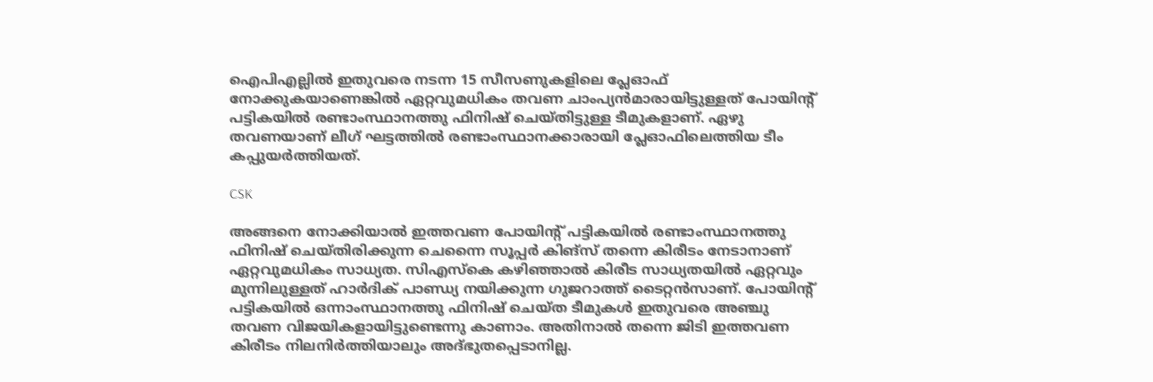ഐപിഎല്ലില്‍ ഇതുവരെ നടന്ന 15 സീസണുകളിലെ പ്ലേഓഫ് നോക്കുകയാണെങ്കില്‍ ഏറ്റവുമധികം തവണ ചാംപ്യന്‍മാരായിട്ടുള്ളത് പോയിന്റ് പട്ടികയില്‍ രണ്ടാംസ്ഥാനത്തു ഫിനിഷ് ചെയ്തിട്ടുള്ള ടീമുകളാണ്. ഏഴു തവണയാണ് ലീഗ് ഘട്ടത്തില്‍ രണ്ടാംസ്ഥാനക്കാരായി പ്ലേഓഫിലെത്തിയ ടീം കപ്പുയര്‍ത്തിയത്.

CSK

അങ്ങനെ നോക്കിയാല്‍ ഇത്തവണ പോയിന്റ് പട്ടികയില്‍ രണ്ടാംസ്ഥാനത്തു ഫിനിഷ് ചെയ്തിരിക്കുന്ന ചെന്നൈ സൂപ്പര്‍ കിങ്‌സ് തന്നെ കിരീടം നേടാനാണ് ഏറ്റവുമധികം സാധ്യത. സിഎസ്‌കെ കഴിഞ്ഞാല്‍ കിരീട സാധ്യതയില്‍ ഏറ്റവും മുന്നിലുള്ളത് ഹാര്‍ദിക് പാണ്ഡ്യ നയിക്കുന്ന ഗുജറാത്ത് ടൈറ്റന്‍സാണ്. പോയിന്റ് പട്ടികയില്‍ ഒന്നാംസ്ഥാനത്തു ഫിനിഷ് ചെയ്ത ടീമുകള്‍ ഇതുവരെ അഞ്ചു തവണ വിജയികളായിട്ടുണ്ടെന്നു കാണാം. അതിനാല്‍ തന്നെ ജിടി ഇത്തവണ കിരീടം നിലനിര്‍ത്തിയാലും അദ്ഭുതപ്പെടാനില്ല.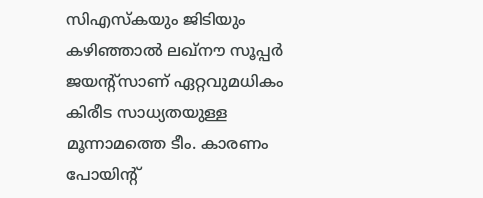സിഎസ്‌കയും ജിടിയും കഴിഞ്ഞാല്‍ ലഖ്‌നൗ സൂപ്പര്‍ ജയന്റ്‌സാണ് ഏറ്റവുമധികം കിരീട സാധ്യതയുള്ള മൂന്നാമത്തെ ടീം. കാരണം പോയിന്റ്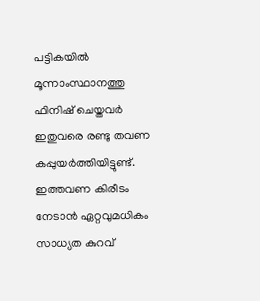പട്ടികയില്‍ മൂന്നാംസ്ഥാനത്തു ഫിനിഷ് ചെയ്തവര്‍ ഇതുവരെ രണ്ടു തവണ കപ്പുയര്‍ത്തിയിട്ടുണ്ട്. ഇത്തവണ കിരീടം നേടാന്‍ ഏറ്റവുമധികം സാധ്യത കുറവ്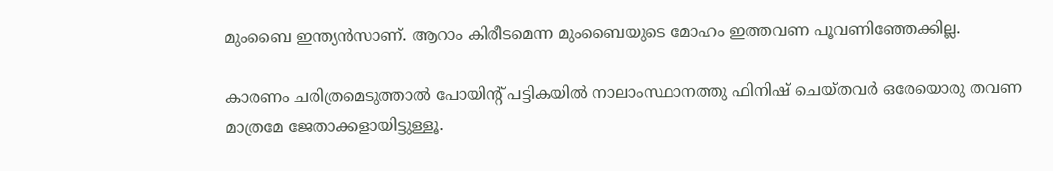മുംബൈ ഇന്ത്യന്‍സാണ്. ആറാം കിരീടമെന്ന മുംബൈയുടെ മോഹം ഇത്തവണ പൂവണിഞ്ഞേക്കില്ല.

കാരണം ചരിത്രമെടുത്താല്‍ പോയിന്റ് പട്ടികയില്‍ നാലാംസ്ഥാനത്തു ഫിനിഷ് ചെയ്തവര്‍ ഒരേയൊരു തവണ മാത്രമേ ജേതാക്കളായിട്ടുള്ളൂ.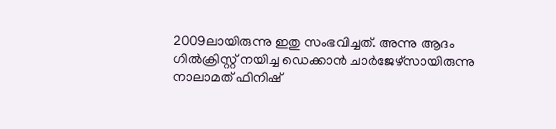2009ലായിരുന്നു ഇതു സംഭവിച്ചത്. അന്നു ആദം ഗില്‍ക്രിസ്റ്റ് നയിച്ച ഡെക്കാന്‍ ചാര്‍ജേഴ്‌സായിരുന്നു നാലാമത് ഫിനിഷ്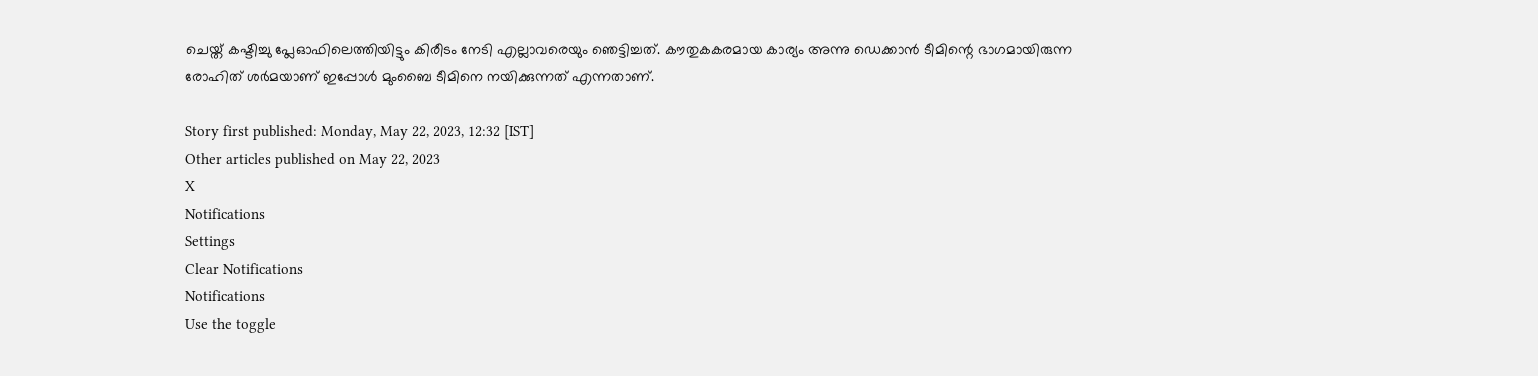ചെയ്ത് കഷ്ടിച്ചു പ്ലേഓഫിലെത്തിയിട്ടും കിരീടം നേടി എല്ലാവരെയും ഞെട്ടിച്ചത്. കൗതുകകരമായ കാര്യം അന്നു ഡെക്കാന്‍ ടീമിന്റെ ഭാഗമായിരുന്ന രോഹിത് ശര്‍മയാണ് ഇപ്പോള്‍ മുംബൈ ടീമിനെ നയിക്കുന്നത് എന്നതാണ്.

Story first published: Monday, May 22, 2023, 12:32 [IST]
Other articles published on May 22, 2023
X
Notifications
Settings
Clear Notifications
Notifications
Use the toggle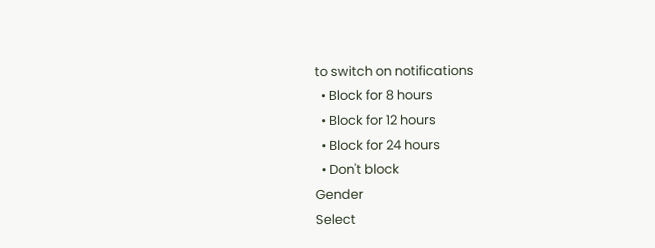to switch on notifications
  • Block for 8 hours
  • Block for 12 hours
  • Block for 24 hours
  • Don't block
Gender
Select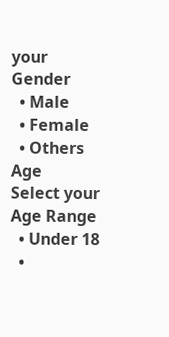your Gender
  • Male
  • Female
  • Others
Age
Select your Age Range
  • Under 18
  •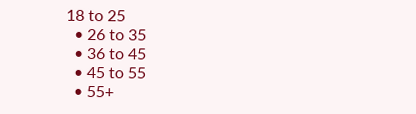18 to 25
  • 26 to 35
  • 36 to 45
  • 45 to 55
  • 55+